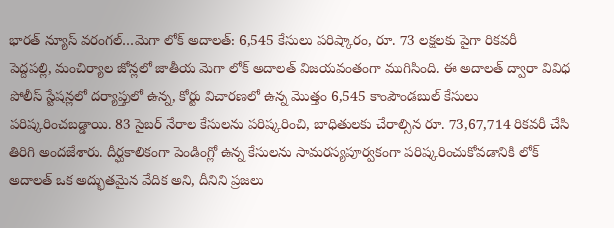భారత్ న్యూస్ వరంగల్…మెగా లోక్ అదాలత్: 6,545 కేసులు పరిష్కారం, రూ. 73 లక్షలకు పైగా రికవరీ
పెద్దపల్లి, మంచిర్యాల జోన్లలో జాతీయ మెగా లోక్ అదాలత్ విజయవంతంగా ముగిసింది. ఈ అదాలత్ ద్వారా వివిధ పోలీస్ స్టేషన్లలో దర్యాప్తులో ఉన్న, కోర్టు విచారణలో ఉన్న మొత్తం 6,545 కాంపౌండబుల్ కేసులు పరిష్కరించబడ్డాయి. 83 సైబర్ నేరాల కేసులను పరిష్కరించి, బాధితులకు చేరాల్సిన రూ. 73,67,714 రికవరీ చేసి తిరిగి అందజేశారు. దీర్ఘకాలికంగా పెండింగ్లో ఉన్న కేసులను సామరస్యపూర్వకంగా పరిష్కరించుకోవడానికి లోక్ అదాలత్ ఒక అద్భుతమైన వేదిక అని, దీనిని ప్రజలు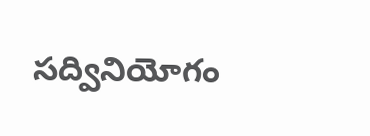సద్వినియోగం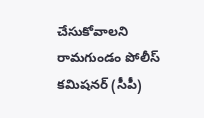చేసుకోవాలని రామగుండం పోలీస్ కమిషనర్ (సీపీ)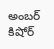అంబర్ కిషోర్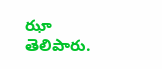ఝా తెలిపారు.